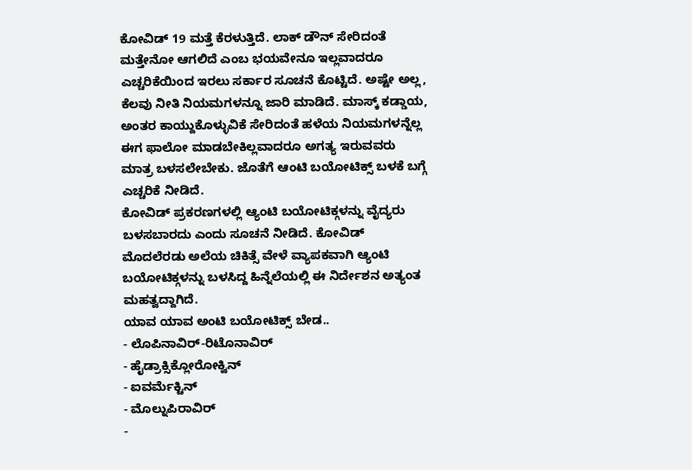ಕೋವಿಡ್ 19 ಮತ್ತೆ ಕೆರಳುತ್ತಿದೆ. ಲಾಕ್ ಡೌನ್ ಸೇರಿದಂತೆ ಮತ್ತೇನೋ ಆಗಲಿದೆ ಎಂಬ ಭಯವೇನೂ ಇಲ್ಲವಾದರೂ ಎಚ್ಚರಿಕೆಯಿಂದ ಇರಲು ಸರ್ಕಾರ ಸೂಚನೆ ಕೊಟ್ಟಿದೆ. ಅಷ್ಟೇ ಅಲ್ಲ, ಕೆಲವು ನೀತಿ ನಿಯಮಗಳನ್ನೂ ಜಾರಿ ಮಾಡಿದೆ. ಮಾಸ್ಕ್ ಕಡ್ಡಾಯ, ಅಂತರ ಕಾಯ್ದುಕೊಳ್ಳುವಿಕೆ ಸೇರಿದಂತೆ ಹಳೆಯ ನಿಯಮಗಳನ್ನೆಲ್ಲ ಈಗ ಫಾಲೋ ಮಾಡಬೇಕಿಲ್ಲವಾದರೂ ಅಗತ್ಯ ಇರುವವರು ಮಾತ್ರ ಬಳಸಲೇಬೇಕು. ಜೊತೆಗೆ ಆಂಟಿ ಬಯೋಟಿಕ್ಸ್ ಬಳಕೆ ಬಗ್ಗೆ ಎಚ್ಚರಿಕೆ ನೀಡಿದೆ.
ಕೋವಿಡ್ ಪ್ರಕರಣಗಳಲ್ಲಿ ಆ್ಯಂಟಿ ಬಯೋಟಿಕ್ಗಳನ್ನು ವೈದ್ಯರು ಬಳಸಬಾರದು ಎಂದು ಸೂಚನೆ ನೀಡಿದೆ. ಕೋವಿಡ್ ಮೊದಲೆರಡು ಅಲೆಯ ಚಿಕಿತ್ಸೆ ವೇಳೆ ವ್ಯಾಪಕವಾಗಿ ಆ್ಯಂಟಿ ಬಯೋಟಿಕ್ಗಳನ್ನು ಬಳಸಿದ್ದ ಹಿನ್ನೆಲೆಯಲ್ಲಿ ಈ ನಿರ್ದೇಶನ ಅತ್ಯಂತ ಮಹತ್ವದ್ದಾಗಿದೆ.
ಯಾವ ಯಾವ ಅಂಟಿ ಬಯೋಟಿಕ್ಸ್ ಬೇಡ..
- ಲೊಪಿನಾವಿರ್-ರಿಟೊನಾವಿರ್
- ಹೈಡ್ರಾಕ್ಸಿಕ್ಲೋರೋಕ್ವಿನ್
- ಐವರ್ಮೆಕ್ಟಿನ್
- ಮೊಲ್ನುಪಿರಾವಿರ್
-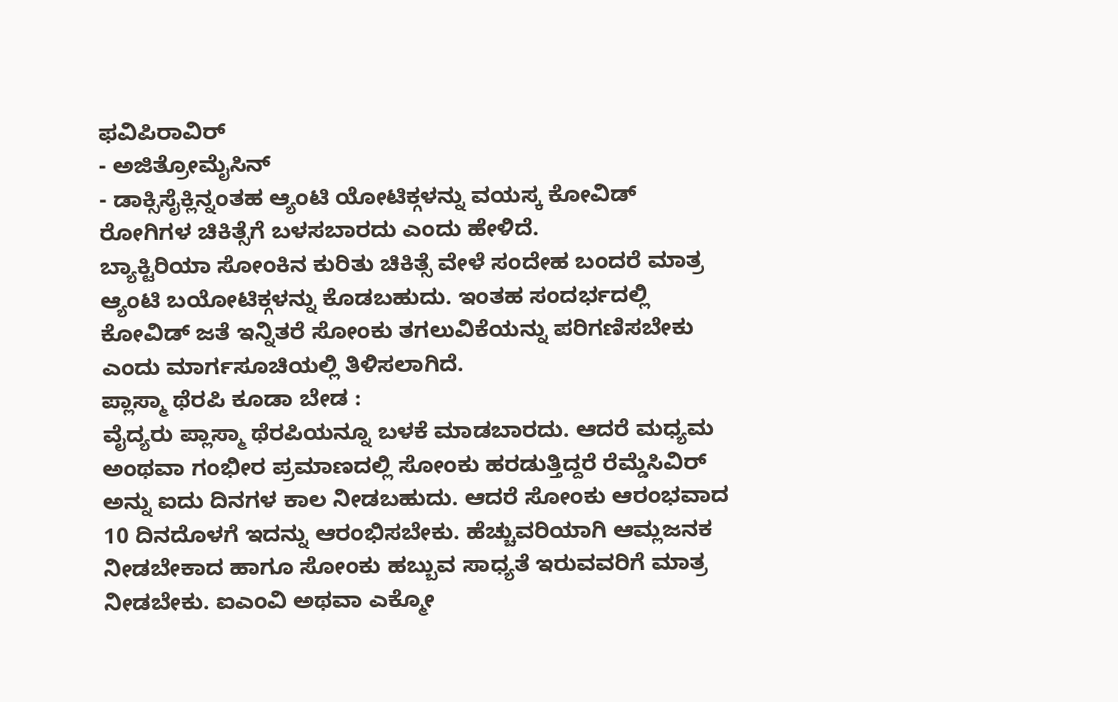ಫವಿಪಿರಾವಿರ್
- ಅಜಿತ್ರೋಮೈಸಿನ್
- ಡಾಕ್ಸಿಸೈಕ್ಲಿನ್ನಂತಹ ಆ್ಯಂಟಿ ಯೋಟಿಕ್ಗಳನ್ನು ವಯಸ್ಕ ಕೋವಿಡ್ ರೋಗಿಗಳ ಚಿಕಿತ್ಸೆಗೆ ಬಳಸಬಾರದು ಎಂದು ಹೇಳಿದೆ.
ಬ್ಯಾಕ್ಟಿರಿಯಾ ಸೋಂಕಿನ ಕುರಿತು ಚಿಕಿತ್ಸೆ ವೇಳೆ ಸಂದೇಹ ಬಂದರೆ ಮಾತ್ರ ಆ್ಯಂಟಿ ಬಯೋಟಿಕ್ಗಳನ್ನು ಕೊಡಬಹುದು. ಇಂತಹ ಸಂದರ್ಭದಲ್ಲಿ ಕೋವಿಡ್ ಜತೆ ಇನ್ನಿತರೆ ಸೋಂಕು ತಗಲುವಿಕೆಯನ್ನು ಪರಿಗಣಿಸಬೇಕು ಎಂದು ಮಾರ್ಗಸೂಚಿಯಲ್ಲಿ ತಿಳಿಸಲಾಗಿದೆ.
ಪ್ಲಾಸ್ಮಾ ಥೆರಪಿ ಕೂಡಾ ಬೇಡ :
ವೈದ್ಯರು ಪ್ಲಾಸ್ಮಾ ಥೆರಪಿಯನ್ನೂ ಬಳಕೆ ಮಾಡಬಾರದು. ಆದರೆ ಮಧ್ಯಮ ಅಂಥವಾ ಗಂಭೀರ ಪ್ರಮಾಣದಲ್ಲಿ ಸೋಂಕು ಹರಡುತ್ತಿದ್ದರೆ ರೆಮ್ಡೆಸಿವಿರ್ ಅನ್ನು ಐದು ದಿನಗಳ ಕಾಲ ನೀಡಬಹುದು. ಆದರೆ ಸೋಂಕು ಆರಂಭವಾದ 10 ದಿನದೊಳಗೆ ಇದನ್ನು ಆರಂಭಿಸಬೇಕು. ಹೆಚ್ಚುವರಿಯಾಗಿ ಆಮ್ಲಜನಕ ನೀಡಬೇಕಾದ ಹಾಗೂ ಸೋಂಕು ಹಬ್ಬುವ ಸಾಧ್ಯತೆ ಇರುವವರಿಗೆ ಮಾತ್ರ ನೀಡಬೇಕು. ಐಎಂವಿ ಅಥವಾ ಎಕ್ಮೋ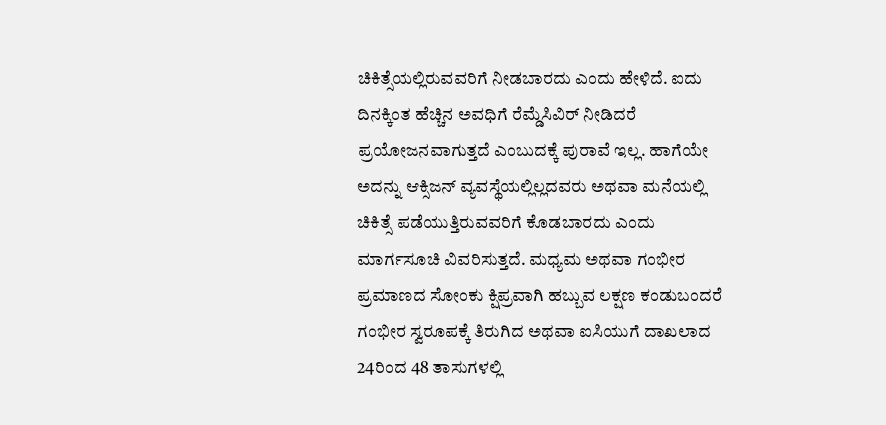ಚಿಕಿತ್ಸೆಯಲ್ಲಿರುವವರಿಗೆ ನೀಡಬಾರದು ಎಂದು ಹೇಳಿದೆ. ಐದು ದಿನಕ್ಕಿಂತ ಹೆಚ್ಚಿನ ಅವಧಿಗೆ ರೆಮ್ಡೆಸಿವಿರ್ ನೀಡಿದರೆ ಪ್ರಯೋಜನವಾಗುತ್ತದೆ ಎಂಬುದಕ್ಕೆ ಪುರಾವೆ ಇಲ್ಲ. ಹಾಗೆಯೇ ಅದನ್ನು ಆಕ್ಸಿಜನ್ ವ್ಯವಸ್ಥೆಯಲ್ಲಿಲ್ಲದವರು ಅಥವಾ ಮನೆಯಲ್ಲಿ ಚಿಕಿತ್ಸೆ ಪಡೆಯುತ್ತಿರುವವರಿಗೆ ಕೊಡಬಾರದು ಎಂದು ಮಾರ್ಗಸೂಚಿ ವಿವರಿಸುತ್ತದೆ. ಮಧ್ಯಮ ಅಥವಾ ಗಂಭೀರ ಪ್ರಮಾಣದ ಸೋಂಕು ಕ್ಷಿಪ್ರವಾಗಿ ಹಬ್ಬುವ ಲಕ್ಷಣ ಕಂಡುಬಂದರೆ ಗಂಭೀರ ಸ್ವರೂಪಕ್ಕೆ ತಿರುಗಿದ ಅಥವಾ ಐಸಿಯುಗೆ ದಾಖಲಾದ 24ರಿಂದ 48 ತಾಸುಗಳಲ್ಲಿ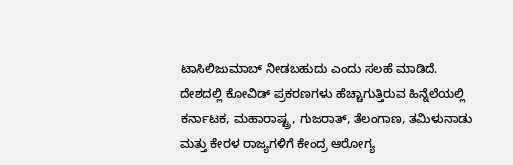ಟಾಸಿಲಿಜುಮಾಬ್ ನೀಡಬಹುದು ಎಂದು ಸಲಹೆ ಮಾಡಿದೆ.
ದೇಶದಲ್ಲಿ ಕೋವಿಡ್ ಪ್ರಕರಣಗಳು ಹೆಚ್ಚಾಗುತ್ತಿರುವ ಹಿನ್ನೆಲೆಯಲ್ಲಿ ಕರ್ನಾಟಕ, ಮಹಾರಾಷ್ಟ್ರ, ಗುಜರಾತ್, ತೆಲಂಗಾಣ, ತಮಿಳುನಾಡು ಮತ್ತು ಕೇರಳ ರಾಜ್ಯಗಳಿಗೆ ಕೇಂದ್ರ ಆರೋಗ್ಯ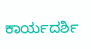ಕಾರ್ಯದರ್ಶಿ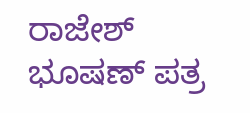ರಾಜೇಶ್ ಭೂಷಣ್ ಪತ್ರ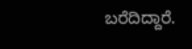ಬರೆದಿದ್ದಾರೆ.